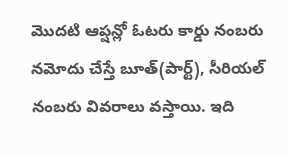మొదటి ఆప్షన్లో ఓటరు కార్డు నంబరు నమోదు చేస్తే బూత్(పార్ట్), సీరియల్ నంబరు వివరాలు వస్తాయి. ఇది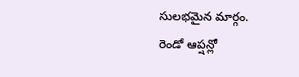సులభమైన మార్గం.
రెండో ఆప్షన్లో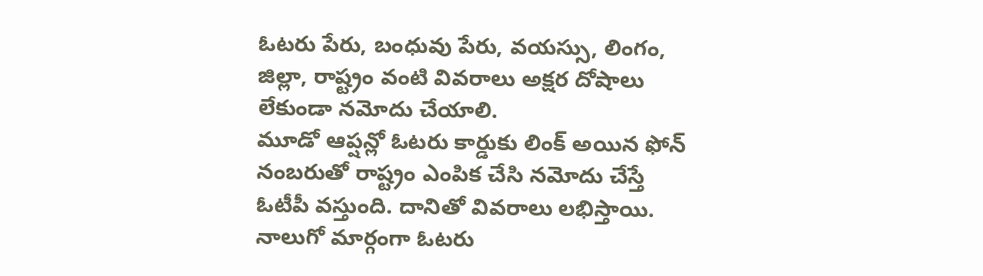ఓటరు పేరు, బంధువు పేరు, వయస్సు, లింగం, జిల్లా, రాష్ట్రం వంటి వివరాలు అక్షర దోషాలు లేకుండా నమోదు చేయాలి.
మూడో ఆప్షన్లో ఓటరు కార్డుకు లింక్ అయిన ఫోన్ నంబరుతో రాష్ట్రం ఎంపిక చేసి నమోదు చేస్తే ఓటీపీ వస్తుంది. దానితో వివరాలు లభిస్తాయి.
నాలుగో మార్గంగా ఓటరు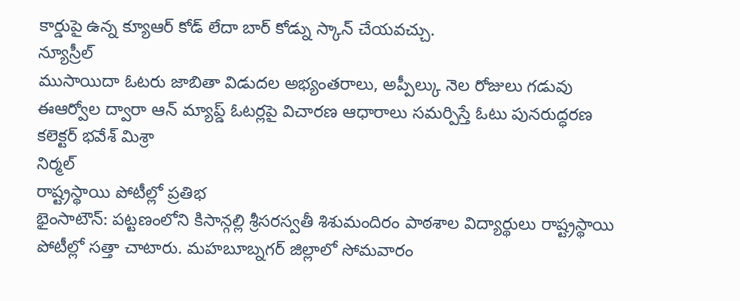కార్డుపై ఉన్న క్యూఆర్ కోడ్ లేదా బార్ కోడ్ను స్కాన్ చేయవచ్చు.
న్యూస్రీల్
ముసాయిదా ఓటరు జాబితా విడుదల అభ్యంతరాలు, అప్పీల్కు నెల రోజులు గడువు ఈఆర్వోల ద్వారా ఆన్ మ్యాప్డ్ ఓటర్లపై విచారణ ఆధారాలు సమర్పిస్తే ఓటు పునరుద్ధరణ
కలెక్టర్ భవేశ్ మిశ్రా
నిర్మల్
రాష్ట్రస్థాయి పోటీల్లో ప్రతిభ
భైంసాటౌన్: పట్టణంలోని కిసాన్గల్లి శ్రీసరస్వతీ శిశుమందిరం పాఠశాల విద్యార్థులు రాష్ట్రస్థాయి పోటీల్లో సత్తా చాటారు. మహబూబ్నగర్ జిల్లాలో సోమవారం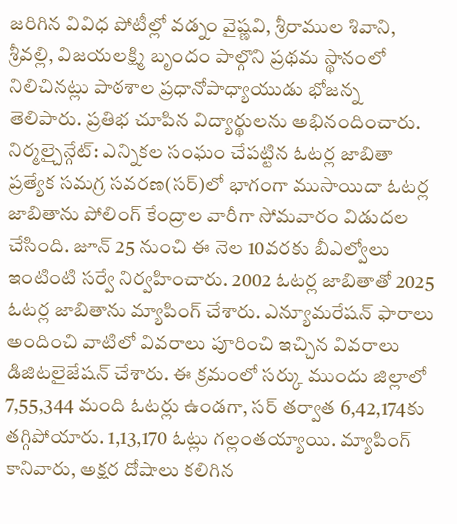జరిగిన వివిధ పోటీల్లో వడ్నం వైష్ణవి, శ్రీరాముల శివాని, శ్రీవల్లి, విజయలక్ష్మి బృందం పాల్గొని ప్రథమ స్థానంలో నిలిచినట్లు పాఠశాల ప్రధానోపాధ్యాయుడు భోజన్న తెలిపారు. ప్రతిభ చూపిన విద్యార్థులను అభినందించారు.
నిర్మల్చైన్గేట్: ఎన్నికల సంఘం చేపట్టిన ఓటర్ల జాబితా ప్రత్యేక సమగ్ర సవరణ(సర్)లో భాగంగా ముసాయిదా ఓటర్ల జాబితాను పోలింగ్ కేంద్రాల వారీగా సోమవారం విడుదల చేసింది. జూన్ 25 నుంచి ఈ నెల 10వరకు బీఎల్వోలు ఇంటింటి సర్వే నిర్వహించారు. 2002 ఓటర్ల జాబితాతో 2025 ఓటర్ల జాబితాను మ్యాపింగ్ చేశారు. ఎన్యూమరేషన్ ఫారాలు అందించి వాటిలో వివరాలు పూరించి ఇచ్చిన వివరాలు డిజిటలైజేషన్ చేశారు. ఈ క్రమంలో సర్కు ముందు జిల్లాలో 7,55,344 మంది ఓటర్లు ఉండగా, సర్ తర్వాత 6,42,174కు తగ్గిపోయారు. 1,13,170 ఓట్లు గల్లంతయ్యాయి. మ్యాపింగ్ కానివారు, అక్షర దోషాలు కలిగిన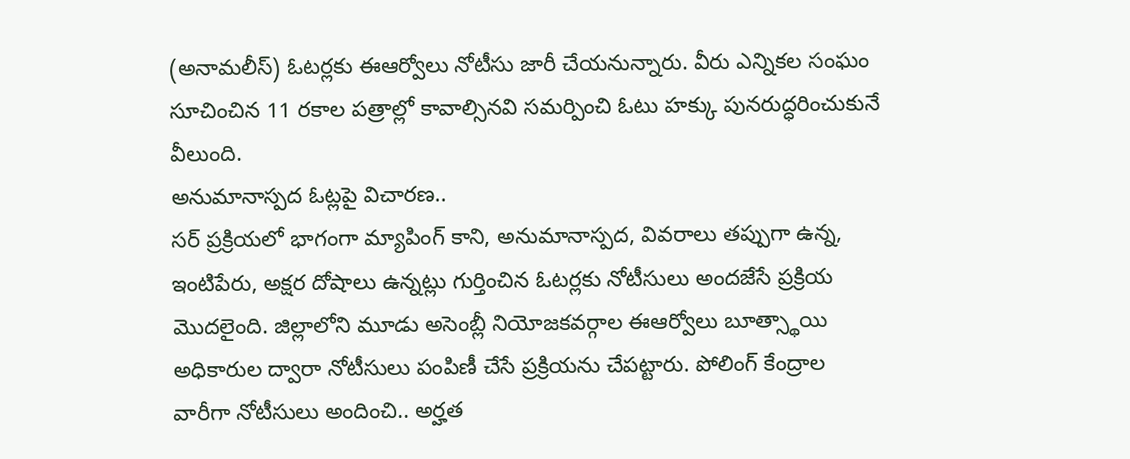(అనామలీస్) ఓటర్లకు ఈఆర్వోలు నోటీసు జారీ చేయనున్నారు. వీరు ఎన్నికల సంఘం సూచించిన 11 రకాల పత్రాల్లో కావాల్సినవి సమర్పించి ఓటు హక్కు పునరుద్ధరించుకునే వీలుంది.
అనుమానాస్పద ఓట్లపై విచారణ..
సర్ ప్రక్రియలో భాగంగా మ్యాపింగ్ కాని, అనుమానాస్పద, వివరాలు తప్పుగా ఉన్న, ఇంటిపేరు, అక్షర దోషాలు ఉన్నట్లు గుర్తించిన ఓటర్లకు నోటీసులు అందజేసే ప్రక్రియ మొదలైంది. జిల్లాలోని మూడు అసెంబ్లీ నియోజకవర్గాల ఈఆర్వోలు బూత్స్థాయి అధికారుల ద్వారా నోటీసులు పంపిణీ చేసే ప్రక్రియను చేపట్టారు. పోలింగ్ కేంద్రాల వారీగా నోటీసులు అందించి.. అర్హత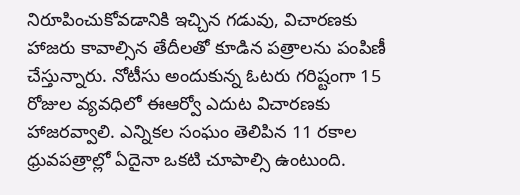నిరూపించుకోవడానికి ఇచ్చిన గడువు, విచారణకు హాజరు కావాల్సిన తేదీలతో కూడిన పత్రాలను పంపిణీ చేస్తున్నారు. నోటీసు అందుకున్న ఓటరు గరిష్టంగా 15 రోజుల వ్యవధిలో ఈఆర్వో ఎదుట విచారణకు హాజరవ్వాలి. ఎన్నికల సంఘం తెలిపిన 11 రకాల ధ్రువపత్రాల్లో ఏదైనా ఒకటి చూపాల్సి ఉంటుంది.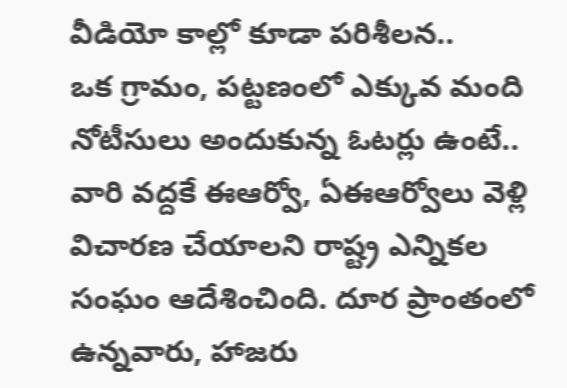వీడియో కాల్లో కూడా పరిశీలన..
ఒక గ్రామం, పట్టణంలో ఎక్కువ మంది నోటీసులు అందుకున్న ఓటర్లు ఉంటే.. వారి వద్దకే ఈఆర్వో, ఏఈఆర్వోలు వెళ్లి విచారణ చేయాలని రాష్ట్ర ఎన్నికల సంఘం ఆదేశించింది. దూర ప్రాంతంలో ఉన్నవారు, హాజరు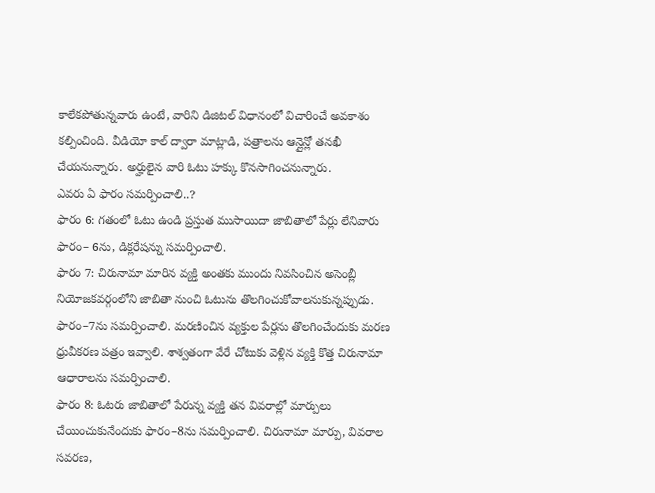కాలేకపోతున్నవారు ఉంటే, వారిని డిజిటల్ విధానంలో విచారించే అవకాశం కల్పించింది. వీడియో కాల్ ద్వారా మాట్లాడి, పత్రాలను ఆన్లైన్లో తనఖీ చేయనున్నారు. అర్హులైన వారి ఓటు హక్కు కొనసాగించనున్నారు.
ఎవరు ఏ ఫారం సమర్పించాలి..?
ఫారం 6: గతంలో ఓటు ఉండి ప్రస్తుత ముసాయిదా జాబితాలో పేర్లు లేనివారు ఫారం– 6ను, డిక్లరేషన్ను సమర్పించాలి.
ఫారం 7: చిరునామా మారిన వ్యక్తి అంతకు ముందు నివసించిన అసెంబ్లీ నియోజకవర్గంలోని జాబితా నుంచి ఓటును తొలగించుకోవాలనుకున్నప్పుడు. ఫారం–7ను సమర్పించాలి. మరణించిన వ్యక్తుల పేర్లను తొలగించేందుకు మరణ ధ్రువీకరణ పత్రం ఇవ్వాలి. శాశ్వతంగా వేరే చోటుకు వెళ్లిన వ్యక్తి కొత్త చిరునామా ఆధారాలను సమర్పించాలి.
ఫారం 8: ఓటరు జాబితాలో పేరున్న వ్యక్తి తన వివరాల్లో మార్పులు చేయించుకునేందుకు ఫారం–8ను సమర్పించాలి. చిరునామా మార్పు, వివరాల సవరణ,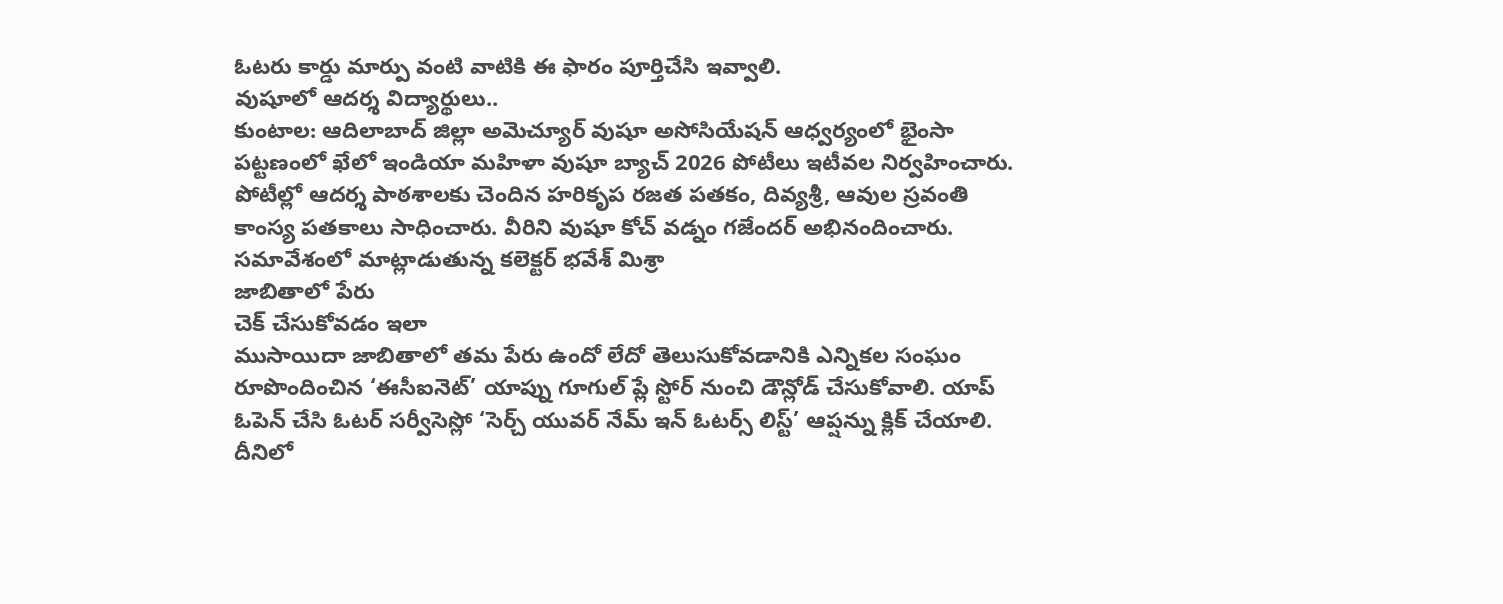ఓటరు కార్డు మార్పు వంటి వాటికి ఈ ఫారం పూర్తిచేసి ఇవ్వాలి.
వుషూలో ఆదర్శ విద్యార్థులు..
కుంటాల: ఆదిలాబాద్ జిల్లా అమెచ్యూర్ వుషూ అసోసియేషన్ ఆధ్వర్యంలో భైంసా పట్టణంలో ఖేలో ఇండియా మహిళా వుషూ బ్యాచ్ 2026 పోటీలు ఇటీవల నిర్వహించారు. పోటీల్లో ఆదర్శ పాఠశాలకు చెందిన హరికృప రజత పతకం, దివ్యశ్రీ, ఆవుల స్రవంతి కాంస్య పతకాలు సాధించారు. వీరిని వుషూ కోచ్ వడ్నం గజేందర్ అభినందించారు.
సమావేశంలో మాట్లాడుతున్న కలెక్టర్ భవేశ్ మిశ్రా
జాబితాలో పేరు
చెక్ చేసుకోవడం ఇలా
ముసాయిదా జాబితాలో తమ పేరు ఉందో లేదో తెలుసుకోవడానికి ఎన్నికల సంఘం రూపొందించిన ‘ఈసీఐనెట్’ యాప్ను గూగుల్ ప్లే స్టోర్ నుంచి డౌన్లోడ్ చేసుకోవాలి. యాప్ ఓపెన్ చేసి ఓటర్ సర్వీసెస్లో ‘సెర్చ్ యువర్ నేమ్ ఇన్ ఓటర్స్ లిస్ట్’ ఆప్షన్ను క్లిక్ చేయాలి. దీనిలో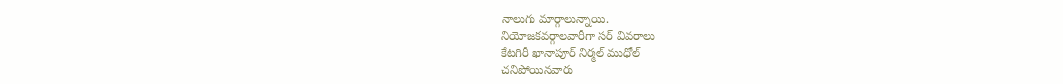నాలుగు మార్గాలున్నాయి.
నియోజకవర్గాలవారీగా సర్ వివరాలు
కేటగిరీ ఖానాపూర్ నిర్మల్ ముధోల్
చనిపోయినవారు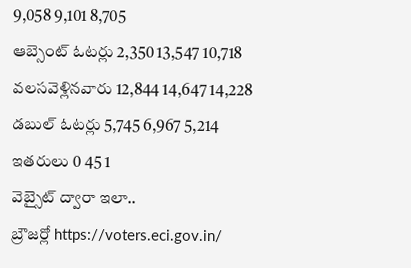9,058 9,101 8,705
ఆబ్సెంట్ ఓటర్లు 2,350 13,547 10,718
వలసవెళ్లినవారు 12,844 14,647 14,228
డబుల్ ఓటర్లు 5,745 6,967 5,214
ఇతరులు 0 45 1
వెబ్సైట్ ద్వారా ఇలా..
బ్రౌజర్లో https://voters.eci.gov.in/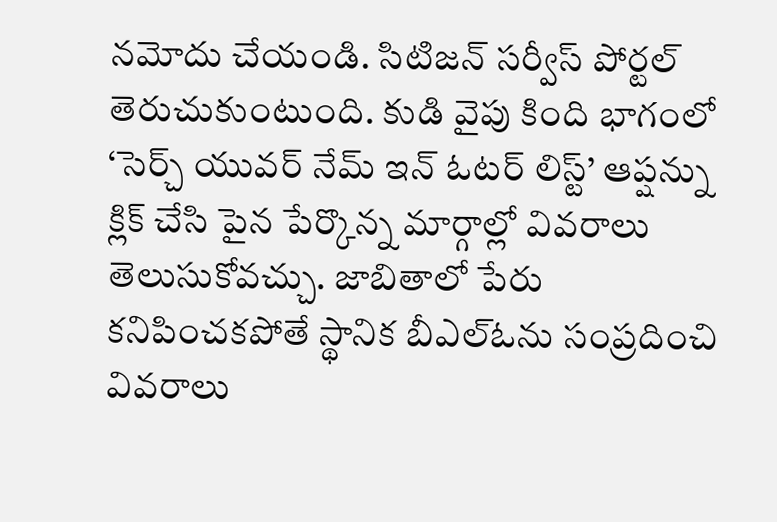నమోదు చేయండి. సిటిజన్ సర్వీస్ పోర్టల్ తెరుచుకుంటుంది. కుడి వైపు కింది భాగంలో ‘సెర్చ్ యువర్ నేమ్ ఇన్ ఓటర్ లిస్ట్’ ఆప్షన్ను క్లిక్ చేసి పైన పేర్కొన్న మార్గాల్లో వివరాలు తెలుసుకోవచ్చు. జాబితాలో పేరు కనిపించకపోతే స్థానిక బీఎల్ఓను సంప్రదించి వివరాలు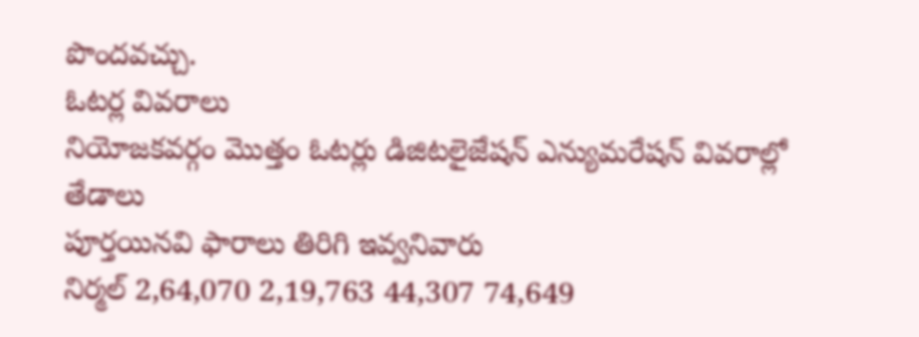పొందవచ్చు.
ఓటర్ల వివరాలు
నియోజకవర్గం మొత్తం ఓటర్లు డిజిటలైజేషన్ ఎన్యుమరేషన్ వివరాల్లో తేడాలు
పూర్తయినవి ఫారాలు తిరిగి ఇవ్వనివారు
నిర్మల్ 2,64,070 2,19,763 44,307 74,649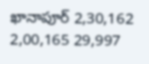ఖానాపూర్ 2,30,162 2,00,165 29,997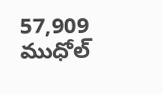57,909
ముధోల్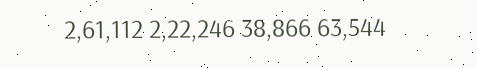2,61,112 2,22,246 38,866 63,544